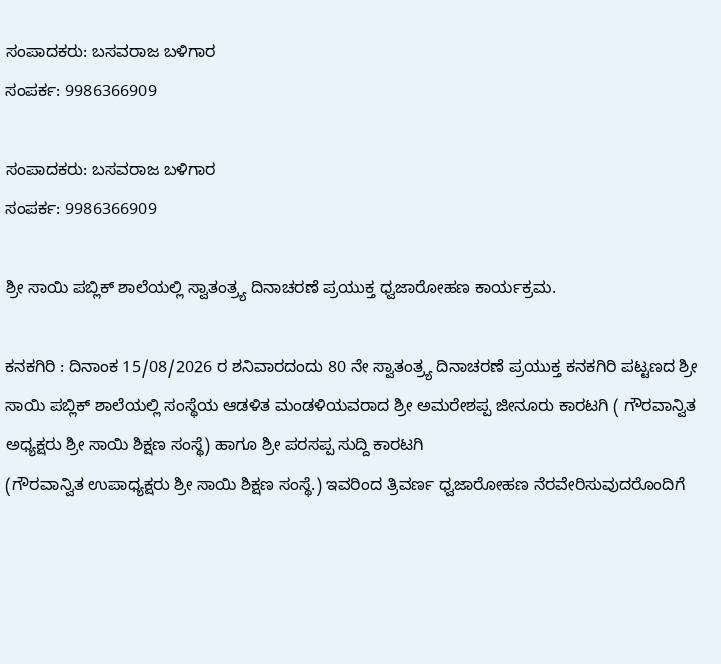ಸಂಪಾದಕರು: ಬಸವರಾಜ ಬಳಿಗಾರ
ಸಂಪರ್ಕ: 9986366909

ಸಂಪಾದಕರು: ಬಸವರಾಜ ಬಳಿಗಾರ
ಸಂಪರ್ಕ: 9986366909

ಶ್ರೀ ಸಾಯಿ ಪಬ್ಲಿಕ್ ಶಾಲೆಯಲ್ಲಿ ಸ್ವಾತಂತ್ರ್ಯ ದಿನಾಚರಣೆ ಪ್ರಯುಕ್ತ ಧ್ವಜಾರೋಹಣ ಕಾರ್ಯಕ್ರಮ.

ಕನಕಗಿರಿ : ದಿನಾಂಕ 15/08/2026 ರ ಶನಿವಾರದಂದು 80 ನೇ ಸ್ವಾತಂತ್ರ್ಯ ದಿನಾಚರಣೆ ಪ್ರಯುಕ್ತ ಕನಕಗಿರಿ ಪಟ್ಟಣದ ಶ್ರೀ ಸಾಯಿ ಪಬ್ಲಿಕ್ ಶಾಲೆಯಲ್ಲಿ ಸಂಸ್ಥೆಯ ಆಡಳಿತ ಮಂಡಳಿಯವರಾದ ಶ್ರೀ ಅಮರೇಶಪ್ಪ ಜೀನೂರು ಕಾರಟಗಿ ( ಗೌರವಾನ್ವಿತ ಅಧ್ಯಕ್ಷರು ಶ್ರೀ ಸಾಯಿ ಶಿಕ್ಷಣ ಸಂಸ್ಥೆ) ಹಾಗೂ ಶ್ರೀ ಪರಸಪ್ಪ ಸುದ್ದಿ ಕಾರಟಗಿ
(ಗೌರವಾನ್ವಿತ ಉಪಾಧ್ಯಕ್ಷರು ಶ್ರೀ ಸಾಯಿ ಶಿಕ್ಷಣ ಸಂಸ್ಥೆ.) ಇವರಿಂದ ತ್ರಿವರ್ಣ ಧ್ವಜಾರೋಹಣ ನೆರವೇರಿಸುವುದರೊಂದಿಗೆ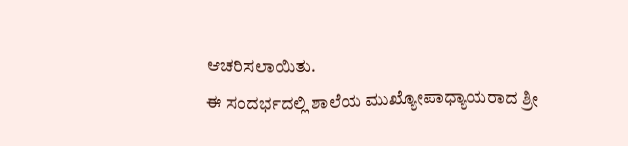ಆಚರಿಸಲಾಯಿತು.
ಈ ಸಂದರ್ಭದಲ್ಲಿ ಶಾಲೆಯ ಮುಖ್ಯೋಪಾಧ್ಯಾಯರಾದ ಶ್ರೀ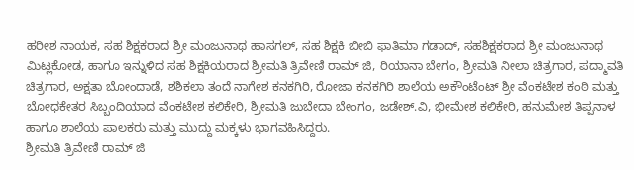ಹರೀಶ ನಾಯಕ, ಸಹ ಶಿಕ್ಷಕರಾದ ಶ್ರೀ ಮಂಜುನಾಥ ಹಾಸಗಲ್, ಸಹ ಶಿಕ್ಷಕಿ ಬೀಬಿ ಫಾತಿಮಾ ಗಡಾದ್, ಸಹಶಿಕ್ಷಕರಾದ ಶ್ರೀ ಮಂಜುನಾಥ ಮಿಟ್ಲಕೋಡ, ಹಾಗೂ ಇನ್ನುಳಿದ ಸಹ ಶಿಕ್ಷಕಿಯರಾದ ಶ್ರೀಮತಿ ತ್ರಿವೇಣಿ ರಾಮ್ ಜಿ, ರಿಯಾನಾ ಬೇಗಂ, ಶ್ರೀಮತಿ ನೀಲಾ ಚಿತ್ರಗಾರ, ಪದ್ಮಾವತಿ ಚಿತ್ರಗಾರ, ಅಕ್ಷತಾ ಬೋಂದಾಡೆ, ಶಶಿಕಲಾ ತಂದೆ ನಾಗೇಶ ಕನಕಗಿರಿ, ರೋಜಾ ಕನಕಗಿರಿ ಶಾಲೆಯ ಅಕೌಂಟೆಂಟ್ ಶ್ರೀ ವೆಂಕಟೇಶ ಕಂಠಿ ಮತ್ತು ಬೋಧಕೇತರ ಸಿಬ್ಬಂದಿಯಾದ ವೆಂಕಟೇಶ ಕಲಿಕೇರಿ, ಶ್ರೀಮತಿ ಜುಬೇದಾ ಬೇಂಗಂ, ಜಡೇಶ್.ವಿ, ಭೀಮೇಶ ಕಲಿಕೇರಿ, ಹನುಮೇಶ ತಿಪ್ಪನಾಳ ಹಾಗೂ ಶಾಲೆಯ ಪಾಲಕರು ಮತ್ತು ಮುದ್ದು ಮಕ್ಕಳು ಭಾಗವಹಿಸಿದ್ದರು.
ಶ್ರೀಮತಿ ತ್ರಿವೇಣಿ ರಾಮ್ ಜಿ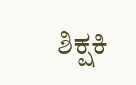ಶಿಕ್ಷಕಿ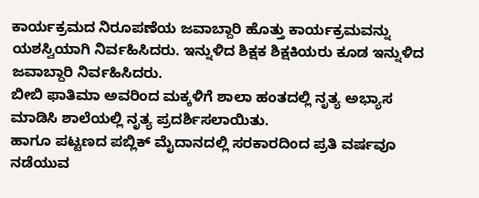ಕಾರ್ಯಕ್ರಮದ ನಿರೂಪಣೆಯ ಜವಾಬ್ದಾರಿ ಹೊತ್ತು ಕಾರ್ಯಕ್ರಮವನ್ನು ಯಶಸ್ವಿಯಾಗಿ ನಿರ್ವಹಿಸಿದರು. ಇನ್ನುಳಿದ ಶಿಕ್ಷಕ ಶಿಕ್ಷಕಿಯರು ಕೂಡ ಇನ್ನುಳಿದ ಜವಾಬ್ದಾರಿ ನಿರ್ವಹಿಸಿದರು.
ಬೀಬಿ ಫಾತಿಮಾ ಅವರಿಂದ ಮಕ್ಕಳಿಗೆ ಶಾಲಾ ಹಂತದಲ್ಲಿ ನೃತ್ಯ ಅಭ್ಯಾಸ ಮಾಡಿಸಿ ಶಾಲೆಯಲ್ಲಿ ನೃತ್ಯ ಪ್ರದರ್ಶಿಸಲಾಯಿತು.
ಹಾಗೂ ಪಟ್ಟಣದ ಪಬ್ಲಿಕ್ ಮೈದಾನದಲ್ಲಿ ಸರಕಾರದಿಂದ ಪ್ರತಿ ವರ್ಷವೂ ನಡೆಯುವ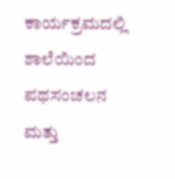ಕಾರ್ಯಕ್ರಮದಲ್ಲಿ ಶಾಲೆಯಿಂದ ಪಥಸಂಚಲನ ಮತ್ತು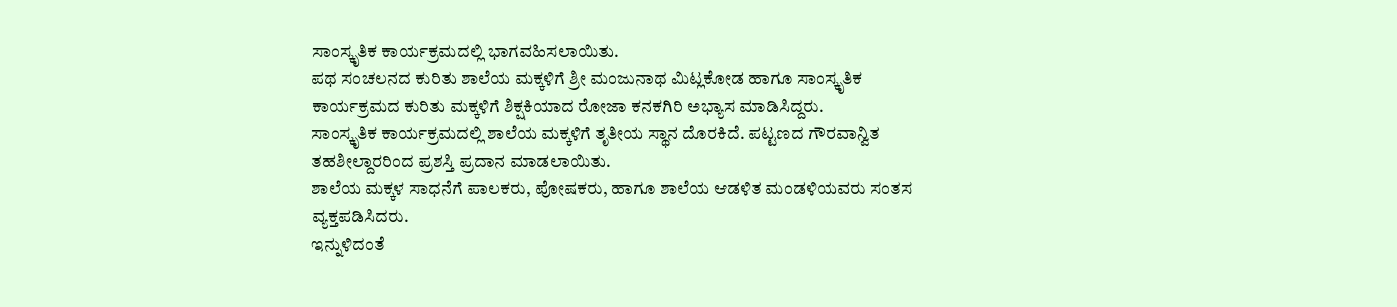ಸಾಂಸ್ಕೃತಿಕ ಕಾರ್ಯಕ್ರಮದಲ್ಲಿ ಭಾಗವಹಿಸಲಾಯಿತು.
ಪಥ ಸಂಚಲನದ ಕುರಿತು ಶಾಲೆಯ ಮಕ್ಕಳಿಗೆ ಶ್ರೀ ಮಂಜುನಾಥ ಮಿಟ್ಲಕೋಡ ಹಾಗೂ ಸಾಂಸ್ಕೃತಿಕ ಕಾರ್ಯಕ್ರಮದ ಕುರಿತು ಮಕ್ಕಳಿಗೆ ಶಿಕ್ಷಕಿಯಾದ ರೋಜಾ ಕನಕಗಿರಿ ಅಭ್ಯಾಸ ಮಾಡಿಸಿದ್ದರು.
ಸಾಂಸ್ಕೃತಿಕ ಕಾರ್ಯಕ್ರಮದಲ್ಲಿ ಶಾಲೆಯ ಮಕ್ಕಳಿಗೆ ತೃತೀಯ ಸ್ಥಾನ ದೊರಕಿದೆ. ಪಟ್ಟಣದ ಗೌರವಾನ್ವಿತ ತಹಶೀಲ್ದಾರರಿಂದ ಪ್ರಶಸ್ತಿ ಪ್ರದಾನ ಮಾಡಲಾಯಿತು.
ಶಾಲೆಯ ಮಕ್ಕಳ ಸಾಧನೆಗೆ ಪಾಲಕರು, ಪೋಷಕರು, ಹಾಗೂ ಶಾಲೆಯ ಆಡಳಿತ ಮಂಡಳಿಯವರು ಸಂತಸ ವ್ಯಕ್ತಪಡಿಸಿದರು.
ಇನ್ನುಳಿದಂತೆ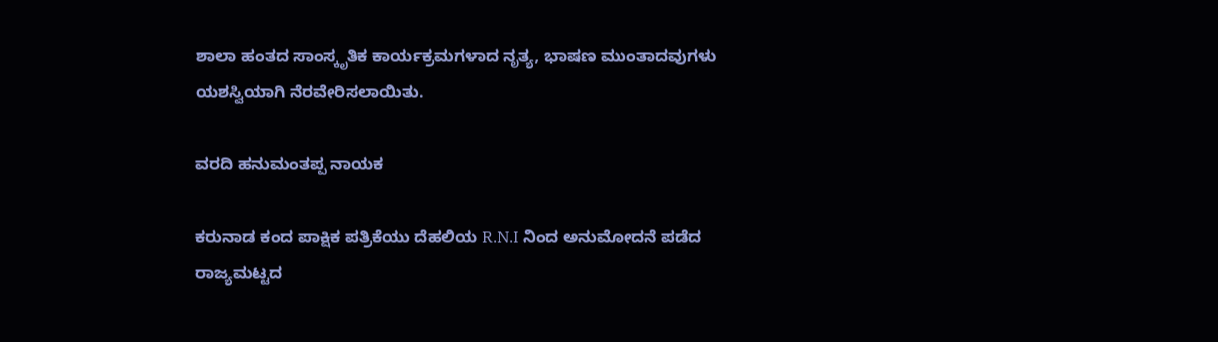ಶಾಲಾ ಹಂತದ ಸಾಂಸ್ಕೃತಿಕ ಕಾರ್ಯಕ್ರಮಗಳಾದ ನೃತ್ಯ, ಭಾಷಣ ಮುಂತಾದವುಗಳು ಯಶಸ್ವಿಯಾಗಿ ನೆರವೇರಿಸಲಾಯಿತು.

ವರದಿ ಹನುಮಂತಪ್ಪ ನಾಯಕ

ಕರುನಾಡ ಕಂದ ಪಾಕ್ಷಿಕ ಪತ್ರಿಕೆಯು ದೆಹಲಿಯ R.N.I ನಿಂದ ಅನುಮೋದನೆ ಪಡೆದ ರಾಜ್ಯಮಟ್ಟದ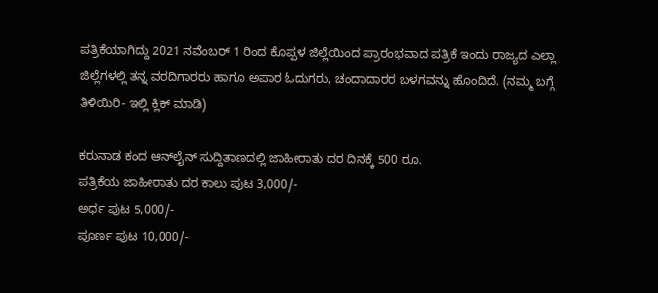ಪತ್ರಿಕೆಯಾಗಿದ್ದು 2021 ನವೆಂಬರ್ 1 ರಿಂದ ಕೊಪ್ಪಳ ಜಿಲ್ಲೆಯಿಂದ ಪ್ರಾರಂಭವಾದ ಪತ್ರಿಕೆ ಇಂದು ರಾಜ್ಯದ ಎಲ್ಲಾ ಜಿಲ್ಲೆಗಳಲ್ಲಿ ತನ್ನ ವರದಿಗಾರರು ಹಾಗೂ ಅಪಾರ ಓದುಗರು, ಚಂದಾದಾರರ ಬಳಗವನ್ನು ಹೊಂದಿದೆ. (ನಮ್ಮ ಬಗ್ಗೆ ತಿಳಿಯಿರಿ- ಇಲ್ಲಿ ಕ್ಲಿಕ್‌ ಮಾಡಿ)

ಕರುನಾಡ ಕಂದ ಆನ್‌ಲೈನ್‌ ಸುದ್ದಿತಾಣದಲ್ಲಿ ಜಾಹೀರಾತು ದರ ದಿನಕ್ಕೆ 500 ರೂ.
ಪತ್ರಿಕೆಯ ಜಾಹೀರಾತು ದರ ಕಾಲು ಪುಟ 3,000/-
ಅರ್ಧ ಪುಟ 5,000/-
ಪೂರ್ಣ ಪುಟ 10,000/-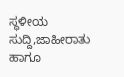ಸ್ಥಳೀಯ ಸುದ್ದಿ,ಜಾಹೀರಾತು ಹಾಗೂ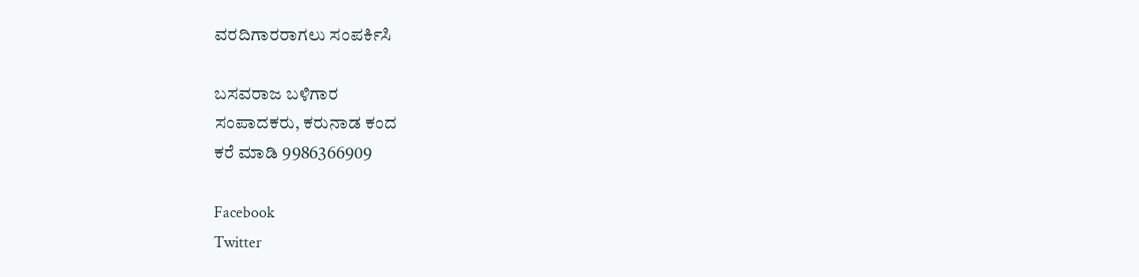ವರದಿಗಾರರಾಗಲು ಸಂಪರ್ಕಿಸಿ

ಬಸವರಾಜ ಬಳಿಗಾರ
ಸಂಪಾದಕರು, ಕರುನಾಡ ಕಂದ
ಕರೆ ಮಾಡಿ 9986366909

Facebook
Twitter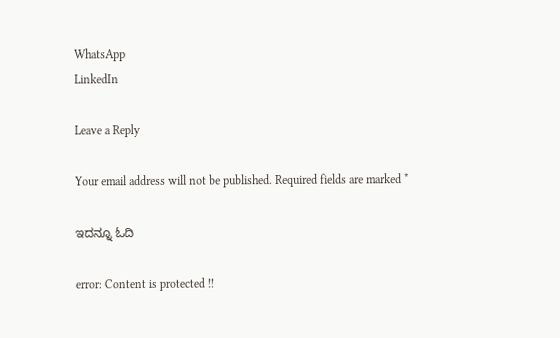WhatsApp
LinkedIn

Leave a Reply

Your email address will not be published. Required fields are marked *

ಇದನ್ನೂ ಓದಿ

error: Content is protected !!